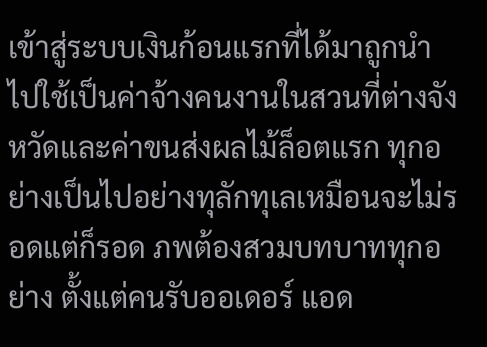เข้าสู่ระบบเงินก้อนแรกที่ได้มาถูกนำไปใช้เป็นค่าจ้างคนงานในสวนที่ต่างจังหวัดและค่าขนส่งผลไม้ล็อตแรก ทุกอย่างเป็นไปอย่างทุลักทุเลเหมือนจะไม่รอดแต่ก็รอด ภพต้องสวมบทบาททุกอย่าง ตั้งแต่คนรับออเดอร์ แอด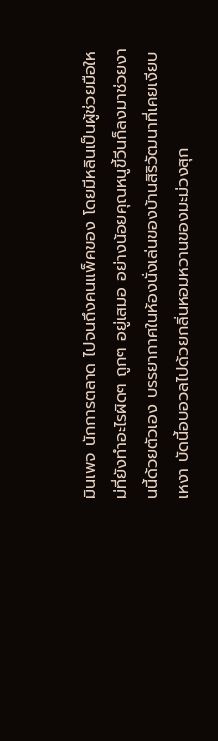มินเพจ นักการตลาด ไปจนถึงคนแพ็คของ โดยมีหลินเป็นผู้ช่วยมือใหม่ที่ยังทำอะไรผิดๆ ถูกๆ อยู่เสมอ อย่างน้อยคุณหนูขี้วีนก็ลงมาช่วยงานนี้ด้วยตัวเอง บรรยากาศในห้องนั่งเล่นของบ้านสิริวัฒนาที่เคยเงียบเหงา บัดนี้อบอวลไปด้วยกลิ่นหอมหวานของมะม่วงสุก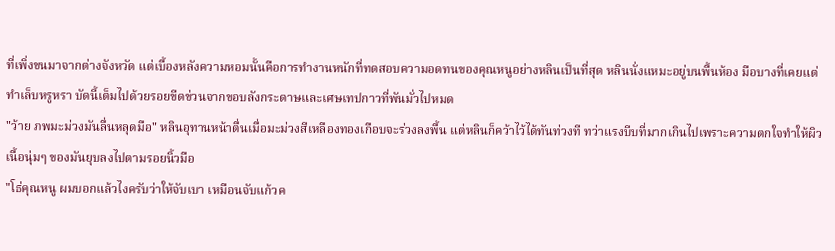ที่เพิ่งขนมาจากต่างจังหวัด แต่เบื้องหลังความหอมนั้นคือการทำงานหนักที่ทดสอบความอดทนของคุณหนูอย่างหลินเป็นที่สุด หลินนั่งแหมะอยู่บนพื้นห้อง มือบางที่เคยแต่ทำเล็บหรูหรา บัดนี้เต็มไปด้วยรอยขีดข่วนจากขอบลังกระดาษและเศษเทปกาวที่พันมั่วไปหมด
"ว้าย ภพมะม่วงมันลื่นหลุดมือ" หลินอุทานหน้าตื่นเมื่อมะม่วงสีเหลืองทองเกือบจะร่วงลงพื้น แต่หลินก็คว้าไว้ได้ทันท่วงที ทว่าแรงบีบที่มากเกินไปเพราะความตกใจทำให้ผิวเนื้อนุ่มๆ ของมันยุบลงไปตามรอยนิ้วมือ
"โธ่คุณหนู ผมบอกแล้วไงครับว่าให้จับเบา เหมือนจับแก้วค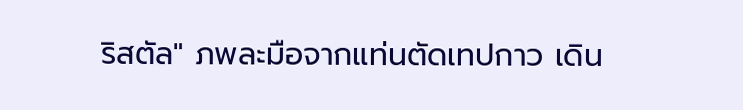ริสตัล" ภพละมือจากแท่นตัดเทปกาว เดิน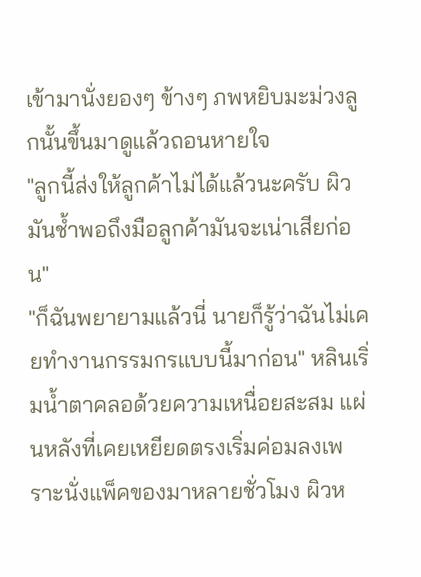เข้ามานั่งยองๆ ข้างๆ ภพหยิบมะม่วงลูกนั้นขึ้นมาดูแล้วถอนหายใจ
"ลูกนี้ส่งให้ลูกค้าไม่ได้แล้วนะครับ ผิวมันช้ำพอถึงมือลูกค้ามันจะเน่าเสียก่อน"
"ก็ฉันพยายามแล้วนี่ นายก็รู้ว่าฉันไม่เคยทำงานกรรมกรแบบนี้มาก่อน" หลินเริ่มน้ำตาคลอด้วยความเหนื่อยสะสม แผ่นหลังที่เคยเหยียดตรงเริ่มค่อมลงเพราะนั่งแพ็คของมาหลายชั่วโมง ผิวห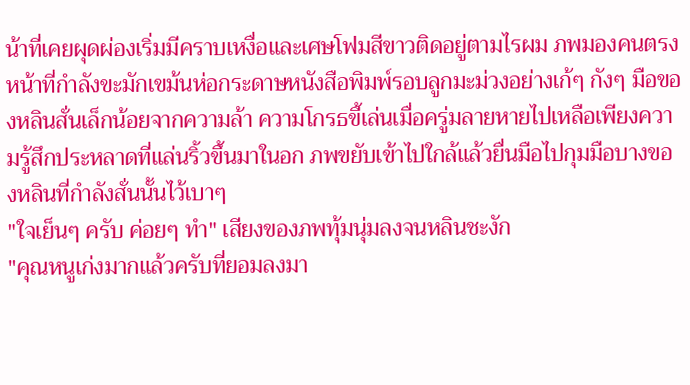น้าที่เคยผุดผ่องเริ่มมีคราบเหงื่อและเศษโฟมสีขาวติดอยู่ตามไรผม ภพมองคนตรงหน้าที่กำลังขะมักเขม้นห่อกระดาษหนังสือพิมพ์รอบลูกมะม่วงอย่างเก้ๆ กังๆ มือของหลินสั่นเล็กน้อยจากความล้า ความโกรธขี้เล่นเมื่อครู่มลายหายไปเหลือเพียงความรู้สึกประหลาดที่แล่นริ้วขึ้นมาในอก ภพขยับเข้าไปใกล้แล้วยื่นมือไปกุมมือบางของหลินที่กำลังสั่นนั้นไว้เบาๆ
"ใจเย็นๆ ครับ ค่อยๆ ทำ" เสียงของภพทุ้มนุ่มลงจนหลินชะงัก
"คุณหนูเก่งมากแล้วครับที่ยอมลงมา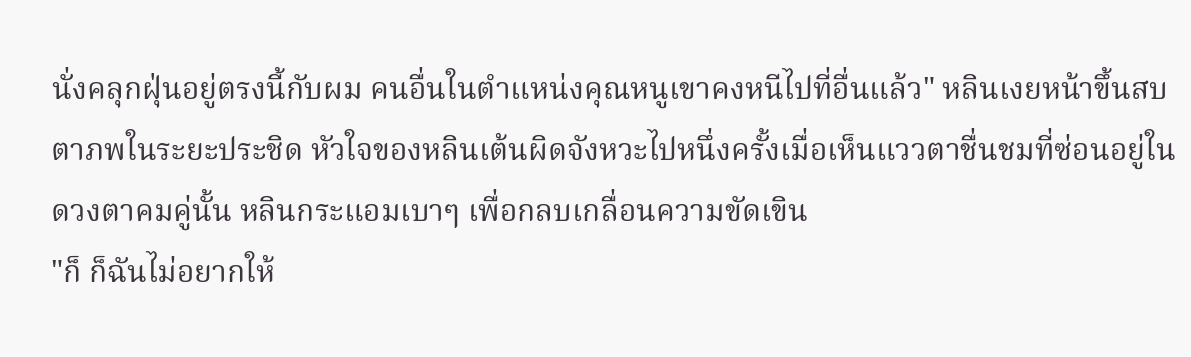นั่งคลุกฝุ่นอยู่ตรงนี้กับผม คนอื่นในตำแหน่งคุณหนูเขาคงหนีไปที่อื่นแล้ว" หลินเงยหน้าขึ้นสบตาภพในระยะประชิด หัวใจของหลินเต้นผิดจังหวะไปหนึ่งครั้งเมื่อเห็นแววตาชื่นชมที่ซ่อนอยู่ในดวงตาคมคู่นั้น หลินกระแอมเบาๆ เพื่อกลบเกลื่อนความขัดเขิน
"ก็ ก็ฉันไม่อยากให้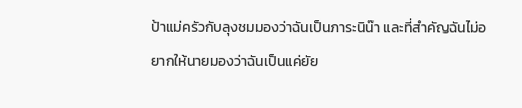ป้าแม่ครัวกับลุงชมมองว่าฉันเป็นภาระนิน๊า และที่สำคัญฉันไม่อยากให้นายมองว่าฉันเป็นแค่ยัย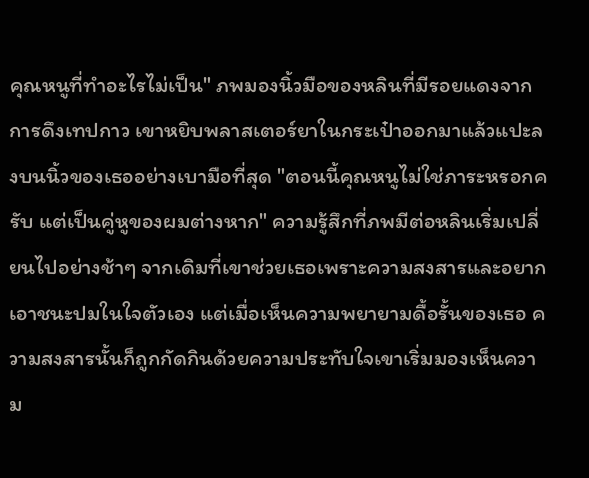คุณหนูที่ทำอะไรไม่เป็น" ภพมองนิ้วมือของหลินที่มีรอยแดงจากการดึงเทปกาว เขาหยิบพลาสเตอร์ยาในกระเป๋าออกมาแล้วแปะลงบนนิ้วของเธออย่างเบามือที่สุด "ตอนนี้คุณหนูไม่ใช่ภาระหรอกครับ แต่เป็นคู่หูของผมต่างหาก" ความรู้สึกที่ภพมีต่อหลินเริ่มเปลี่ยนไปอย่างช้าๆ จากเดิมที่เขาช่วยเธอเพราะความสงสารและอยากเอาชนะปมในใจตัวเอง แต่เมื่อเห็นความพยายามดื้อรั้นของเธอ ความสงสารนั้นก็ถูกกัดกินด้วยความประทับใจเขาเริ่มมองเห็นความ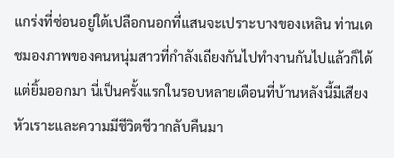แกร่งที่ซ่อนอยู่ใต้เปลือกนอกที่แสนจะเปราะบางของเหลิน ท่านเดชมองภาพของคนหนุ่มสาวที่กำลังเถียงกันไปทำงานกันไปแล้วก็ได้แต่ยิ้มออกมา นี่เป็นครั้งแรกในรอบหลายเดือนที่บ้านหลังนี้มีเสียงหัวเราะและความมีชีวิตชีวากลับคืนมา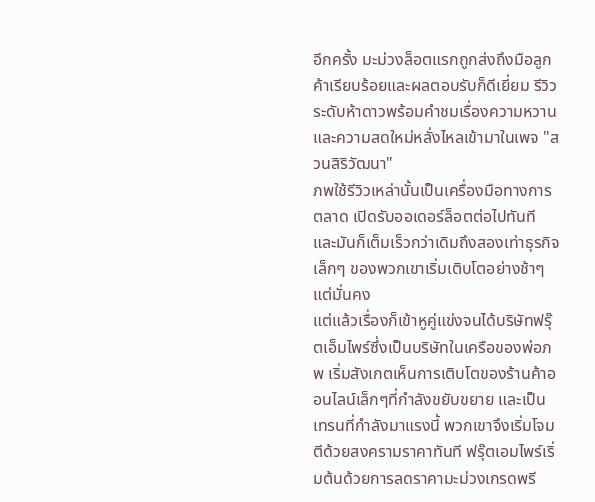อีกครั้ง มะม่วงล็อตแรกถูกส่งถึงมือลูกค้าเรียบร้อยและผลตอบรับก็ดีเยี่ยม รีวิวระดับห้าดาวพร้อมคำชมเรื่องความหวานและความสดใหม่หลั่งไหลเข้ามาในเพจ "สวนสิริวัฒนา"
ภพใช้รีวิวเหล่านั้นเป็นเครื่องมือทางการตลาด เปิดรับออเดอร์ล็อตต่อไปทันที และมันก็เต็มเร็วกว่าเดิมถึงสองเท่าธุรกิจเล็กๆ ของพวกเขาเริ่มเติบโตอย่างช้าๆ แต่มั่นคง
แต่แล้วเรื่องก็เข้าหูคู่แข่งจนได้บริษัทฟรุ๊ตเอ็มไพร์ซึ่งเป็นบริษัทในเครือของพ่อภพ เริ่มสังเกตเห็นการเติบโตของร้านค้าออนไลน์เล็กๆที่กำลังขยับขยาย และเป็นเทรนที่กำลังมาแรงนี้ พวกเขาจึงเริ่มโจมตีด้วยสงครามราคาทันที ฟรุ๊ตเอมไพร์เริ่มต้นด้วยการลดราคามะม่วงเกรดพรี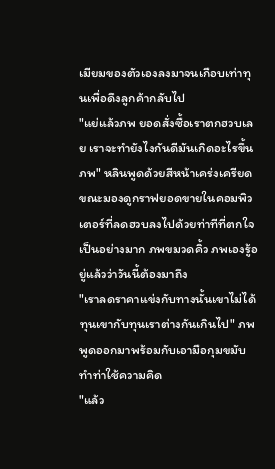เมียมของตัวเองลงมาจนเกือบเท่าทุนเพื่อดึงลูกค้ากลับไป
"แย่แล้วภพ ยอดสั่งซื้อเราตกฮวบเลย เราจะทำยังไงกันดีมันเกิดอะไรขึ้นภพ" หลินพูดด้วยสีหน้าเคร่งเครียดขณะมองดูกราฟยอดขายในคอมพิวเตอร์ที่ลดฮวบลงไปด้วยท่าทีที่ตกใจเป็นอย่างมาก ภพขมวดคิ้ว ภพเองรู้อยู่แล้วว่าวันนี้ต้องมาถึง
"เราลดราคาแข่งกับทางนั้นเขาไม่ได้ ทุนเขากับทุนเราต่างกันเกินไป" ภพพูดออกมาพร้อมกับเอามือกุมขมับทำท่าใช้ความคิด
"แล้ว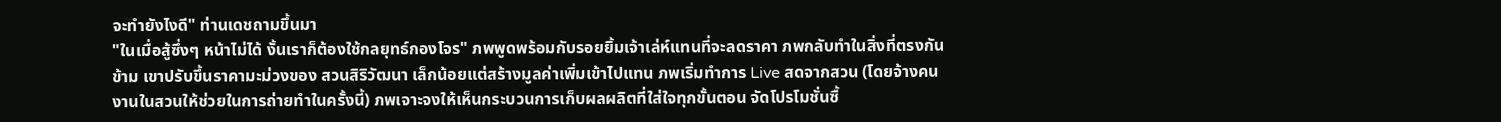จะทำยังไงดี" ท่านเดชถามขึ้นมา
"ในเมื่อสู้ซึ่งๆ หน้าไม่ได้ งั้นเราก็ต้องใช้กลยุทธ์กองโจร" ภพพูดพร้อมกับรอยยิ้มเจ้าเล่ห์แทนที่จะลดราคา ภพกลับทำในสิ่งที่ตรงกันข้าม เขาปรับขึ้นราคามะม่วงของ สวนสิริวัฒนา เล็กน้อยแต่สร้างมูลค่าเพิ่มเข้าไปแทน ภพเริ่มทำการ Live สดจากสวน (โดยจ้างคนงานในสวนให้ช่วยในการถ่ายทำในครั้งนี้) ภพเจาะจงให้เห็นกระบวนการเก็บผลผลิตที่ใส่ใจทุกขั้นตอน จัดโปรโมชั่นซื้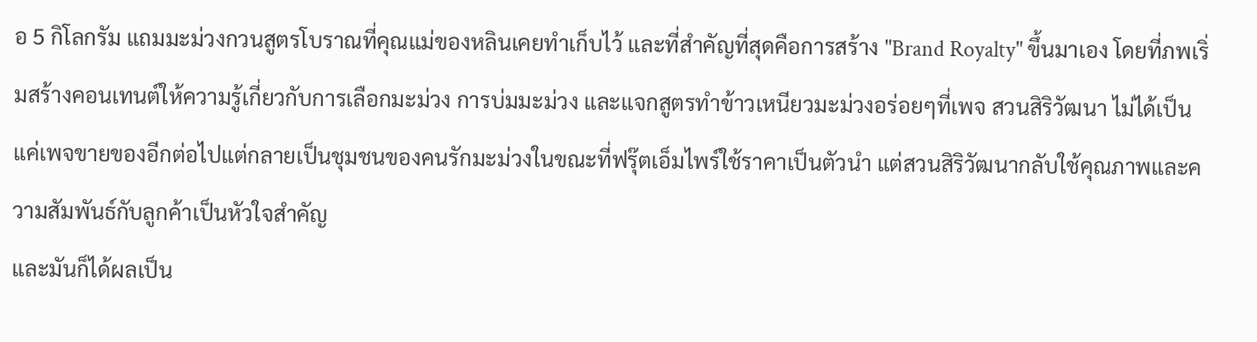อ 5 กิโลกรัม แถมมะม่วงกวนสูตรโบราณที่คุณแม่ของหลินเคยทำเก็บไว้ และที่สำคัญที่สุดคือการสร้าง "Brand Royalty" ขึ้นมาเอง โดยที่ภพเริ่มสร้างคอนเทนต์ให้ความรู้เกี่ยวกับการเลือกมะม่วง การบ่มมะม่วง และแจกสูตรทำข้าวเหนียวมะม่วงอร่อยๆที่เพจ สวนสิริวัฒนา ไม่ได้เป็นแค่เพจขายของอีกต่อไปแต่กลายเป็นชุมชนของคนรักมะม่วงในขณะที่ฟรุ๊ตเอ็มไพร์ใช้ราคาเป็นตัวนำ แต่สวนสิริวัฒนากลับใช้คุณภาพและความสัมพันธ์กับลูกค้าเป็นหัวใจสำคัญ
และมันก็ได้ผลเป็น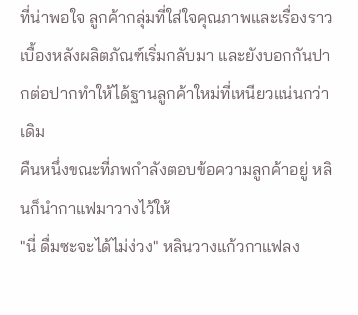ที่น่าพอใจ ลูกค้ากลุ่มที่ใส่ใจคุณภาพและเรื่องราวเบื้องหลังผลิตภัณฑ์เริ่มกลับมา และยังบอกกันปากต่อปากทำให้ได้ฐานลูกค้าใหม่ที่เหนียวแน่นกว่าเดิม
คืนหนึ่งขณะที่ภพกำลังตอบข้อความลูกค้าอยู่ หลินก็นำกาแฟมาวางไว้ให้
"นี่ ดื่มซะจะได้ไม่ง่วง" หลินวางแก้วกาแฟลง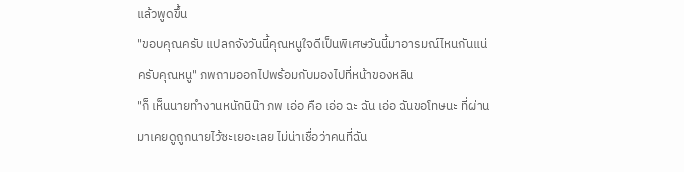แล้วพูดขึ้น
"ขอบคุณครับ แปลกจังวันนี้คุณหนูใจดีเป็นพิเศษวันนี้มาอารมณ์ไหนกันแน่ครับคุณหนู" ภพถามออกไปพร้อมกับมองไปที่หน้าของหลิน
"ก็ เห็นนายทำงานหนักนิน๊า ภพ เอ่อ คือ เอ่อ ฉะ ฉัน เอ่อ ฉันขอโทษนะ ที่ผ่านมาเคยดูถูกนายไว้ซะเยอะเลย ไม่น่าเชื่อว่าคนที่ฉัน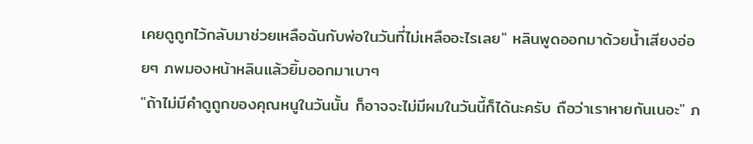เคยดูถูกไว้กลับมาช่วยเหลือฉันกับพ่อในวันที่ไม่เหลืออะไรเลย" หลินพูดออกมาด้วยน้ำเสียงอ่อยๆ ภพมองหน้าหลินแล้วยิ้มออกมาเบาๆ
"ถ้าไม่มีคำดูถูกของคุณหนูในวันนั้น ก็อาจจะไม่มีผมในวันนี้ก็ได้นะครับ ถือว่าเราหายกันเนอะ" ภ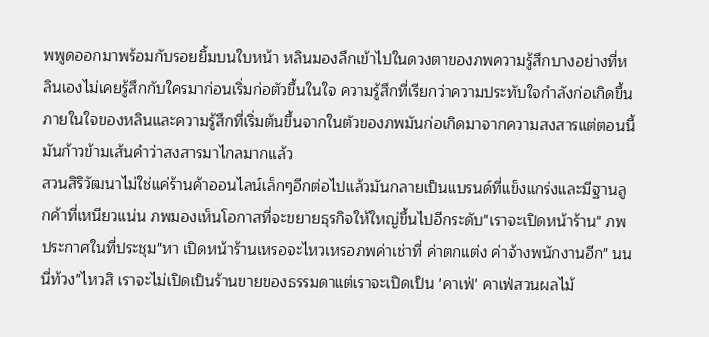พพูดออกมาพร้อมกับรอยยิ้มบนใบหน้า หลินมองลึกเข้าไปในดวงตาของภพความรู้สึกบางอย่างที่หลินเองไม่เคยรู้สึกกับใครมาก่อนเริ่มก่อตัวขึ้นในใจ ความรู้สึกที่เรียกว่าความประทับใจกำลังก่อเกิดขึ้นภายในใจของหลินและความรู้สึกที่เริ่มต้นขึ้นจากในตัวของภพมันก่อเกิดมาจากความสงสารแต่ตอนนี้มันก้าวข้ามเส้นคำว่าสงสารมาไกลมากแล้ว
สวนสิริวัฒนาไม่ใช่แค่ร้านค้าออนไลน์เล็กๆอีกต่อไปแล้วมันกลายเป็นแบรนด์ที่แข็งแกร่งและมีฐานลูกค้าที่เหนียวแน่น ภพมองเห็นโอกาสที่จะขยายธุรกิจให้ใหญ่ขึ้นไปอีกระดับ"เราจะเปิดหน้าร้าน" ภพประกาศในที่ประชุม"หา เปิดหน้าร้านเหรอจะไหวเหรอภพค่าเช่าที่ ค่าตกแต่ง ค่าจ้างพนักงานอีก" นนนี่ท้วง"ไหวสิ เราจะไม่เปิดเป็นร้านขายของธรรมดาแต่เราจะเปิดเป็น 'คาเฟ่' คาเฟ่สวนผลไม้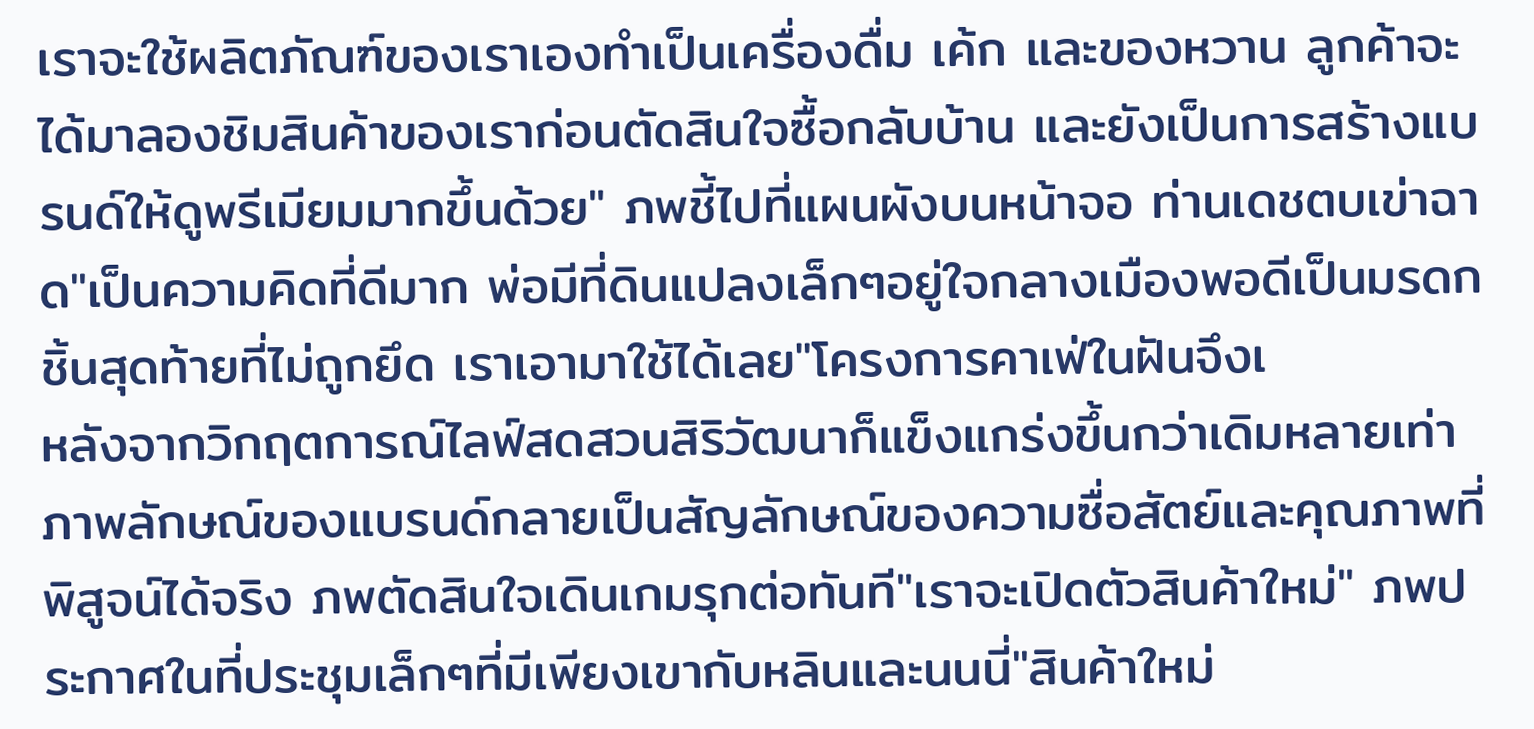เราจะใช้ผลิตภัณฑ์ของเราเองทำเป็นเครื่องดื่ม เค้ก และของหวาน ลูกค้าจะได้มาลองชิมสินค้าของเราก่อนตัดสินใจซื้อกลับบ้าน และยังเป็นการสร้างแบรนด์ให้ดูพรีเมียมมากขึ้นด้วย" ภพชี้ไปที่แผนผังบนหน้าจอ ท่านเดชตบเข่าฉาด"เป็นความคิดที่ดีมาก พ่อมีที่ดินแปลงเล็กๆอยู่ใจกลางเมืองพอดีเป็นมรดกชิ้นสุดท้ายที่ไม่ถูกยึด เราเอามาใช้ได้เลย"โครงการคาเฟ่ในฝันจึงเ
หลังจากวิกฤตการณ์ไลฟ์สดสวนสิริวัฒนาก็แข็งแกร่งขึ้นกว่าเดิมหลายเท่า ภาพลักษณ์ของแบรนด์กลายเป็นสัญลักษณ์ของความซื่อสัตย์และคุณภาพที่พิสูจน์ได้จริง ภพตัดสินใจเดินเกมรุกต่อทันที"เราจะเปิดตัวสินค้าใหม่" ภพประกาศในที่ประชุมเล็กๆที่มีเพียงเขากับหลินและนนนี่"สินค้าใหม่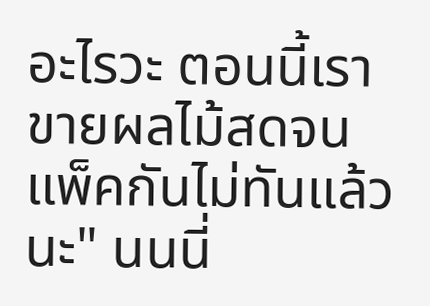อะไรวะ ตอนนี้เราขายผลไม้สดจนแพ็คกันไม่ทันแล้วนะ" นนนี่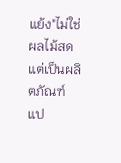แย้ง"ไม่ใช่ผลไม้สด แต่เป็นผลิตภัณฑ์แป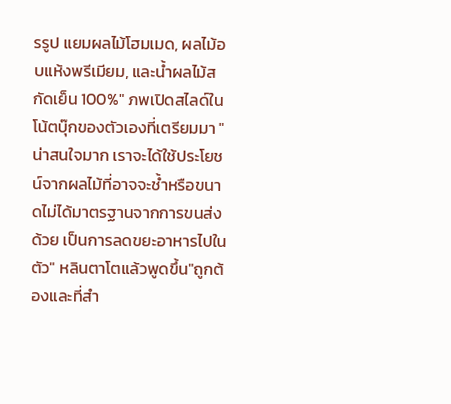รรูป แยมผลไม้โฮมเมด, ผลไม้อบแห้งพรีเมียม, และน้ำผลไม้สกัดเย็น 100%" ภพเปิดสไลด์ในโน้ตบุ๊กของตัวเองที่เตรียมมา "น่าสนใจมาก เราจะได้ใช้ประโยชน์จากผลไม้ที่อาจจะช้ำหรือขนาดไม่ได้มาตรฐานจากการขนส่งด้วย เป็นการลดขยะอาหารไปในตัว" หลินตาโตแล้วพูดขึ้น"ถูกต้องและที่สำ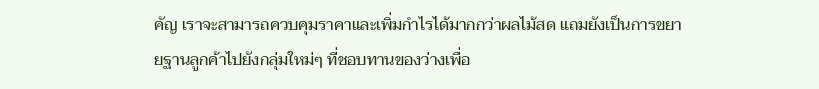คัญ เราจะสามารถควบคุมราคาและเพิ่มกำไรได้มากกว่าผลไม้สด แถมยังเป็นการขยายฐานลูกค้าไปยังกลุ่มใหม่ๆ ที่ชอบทานของว่างเพื่อ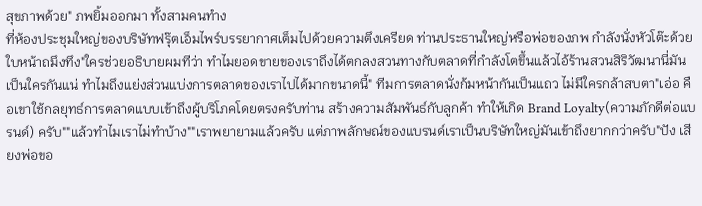สุขภาพด้วย" ภพยิ้มออกมา ทั้งสามคนทำง
ที่ห้องประชุมใหญ่ของบริษัทฟรุ๊ตเอ็มไพร์บรรยากาศเต็มไปด้วยความตึงเครียด ท่านประธานใหญ่หรือพ่อของภพ กำลังนั่งหัวโต๊ะด้วยใบหน้าถมึงทึง"ใครช่วยอธิบายผมทีว่า ทำไมยอดขายของเราถึงได้ตกลงสวนทางกับตลาดที่กำลังโตขึ้นแล้วไอ้ร้านสวนสิริวัฒนานี่มันเป็นใครกันแน่ ทำไมถึงแย่งส่วนแบ่งการตลาดของเราไปได้มากขนาดนี้" ทีมการตลาดนั่งก้มหน้ากันเป็นแถว ไม่มีใครกล้าสบตา"เอ่อ คือเขาใช้กลยุทธ์การตลาดแบบเข้าถึงผู้บริโภคโดยตรงครับท่าน สร้างความสัมพันธ์กับลูกค้า ทำให้เกิด Brand Loyalty(ความภักดีต่อแบรนด์) ครับ""แล้วทำไมเราไม่ทำบ้าง""เราพยายามแล้วครับ แต่ภาพลักษณ์ของแบรนด์เราเป็นบริษัทใหญ่มันเข้าถึงยากกว่าครับ"ปัง เสียงพ่อขอ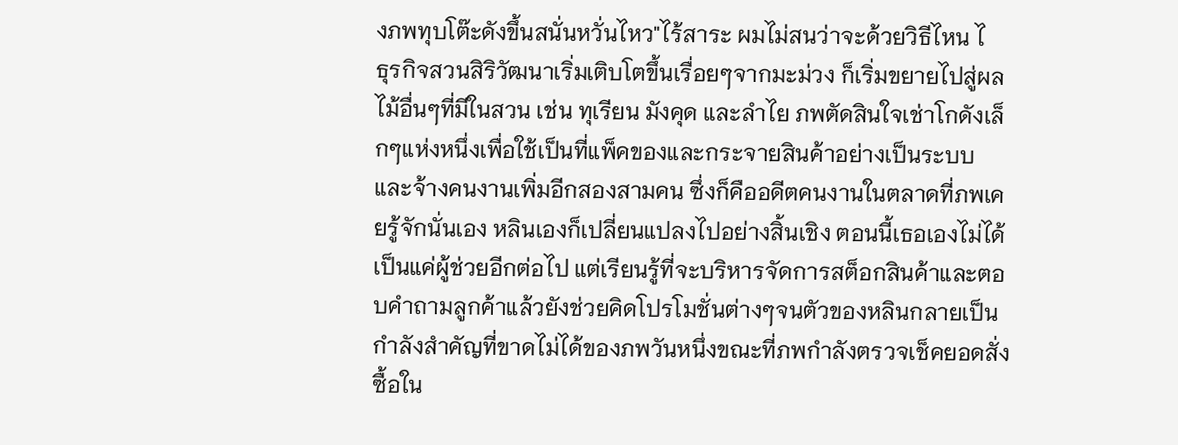งภพทุบโต๊ะดังขึ้นสนั่นหวั่นไหว"ไร้สาระ ผมไม่สนว่าจะด้วยวิธีไหน ไ
ธุรกิจสวนสิริวัฒนาเริ่มเติบโตขึ้นเรื่อยๆจากมะม่วง ก็เริ่มขยายไปสู่ผลไม้อื่นๆที่มีในสวน เช่น ทุเรียน มังคุด และลำไย ภพตัดสินใจเช่าโกดังเล็กๆแห่งหนึ่งเพื่อใช้เป็นที่แพ็คของและกระจายสินค้าอย่างเป็นระบบ และจ้างคนงานเพิ่มอีกสองสามคน ซึ่งก็คืออดีตคนงานในตลาดที่ภพเคยรู้จักนั่นเอง หลินเองก็เปลี่ยนแปลงไปอย่างสิ้นเชิง ตอนนี้เธอเองไม่ได้เป็นแค่ผู้ช่วยอีกต่อไป แต่เรียนรู้ที่จะบริหารจัดการสต็อกสินค้าและตอบคำถามลูกค้าแล้วยังช่วยคิดโปรโมชั่นต่างๆจนตัวของหลินกลายเป็นกำลังสำคัญที่ขาดไม่ได้ของภพวันหนึ่งขณะที่ภพกำลังตรวจเช็คยอดสั่งซื้อใน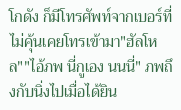โกดัง ก็มีโทรศัพท์จากเบอร์ที่ไม่คุ้นเคยโทรเข้ามา"ฮัลโหล""ไอ้ภพ นี่กูเอง นนนี่" ภพถึงกับนิ่งไปเมื่อได้ยิน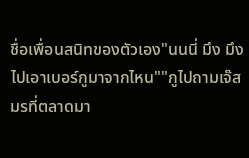ชื่อเพื่อนสนิทของตัวเอง"นนนี่ มึง มึงไปเอาเบอร์กูมาจากไหน""กูไปถามเจ๊สมรที่ตลาดมา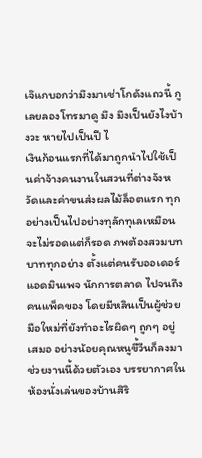เจ๊แกบอกว่ามึงมาเช่าโกดังแถวนี้ กูเลยลองโทรมาดู มึง มึงเป็นยังไงบ้างวะ หายไปเป็นปี ไ
เงินก้อนแรกที่ได้มาถูกนำไปใช้เป็นค่าจ้างคนงานในสวนที่ต่างจังหวัดและค่าขนส่งผลไม้ล็อตแรก ทุกอย่างเป็นไปอย่างทุลักทุเลเหมือนจะไม่รอดแต่ก็รอด ภพต้องสวมบทบาททุกอย่าง ตั้งแต่คนรับออเดอร์ แอดมินเพจ นักการตลาด ไปจนถึงคนแพ็คของ โดยมีหลินเป็นผู้ช่วยมือใหม่ที่ยังทำอะไรผิดๆ ถูกๆ อยู่เสมอ อย่างน้อยคุณหนูขี้วีนก็ลงมาช่วยงานนี้ด้วยตัวเอง บรรยากาศในห้องนั่งเล่นของบ้านสิริ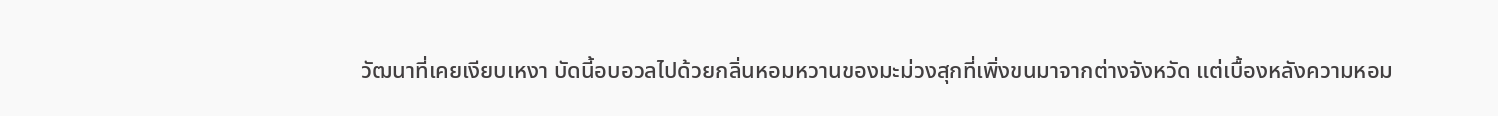วัฒนาที่เคยเงียบเหงา บัดนี้อบอวลไปด้วยกลิ่นหอมหวานของมะม่วงสุกที่เพิ่งขนมาจากต่างจังหวัด แต่เบื้องหลังความหอม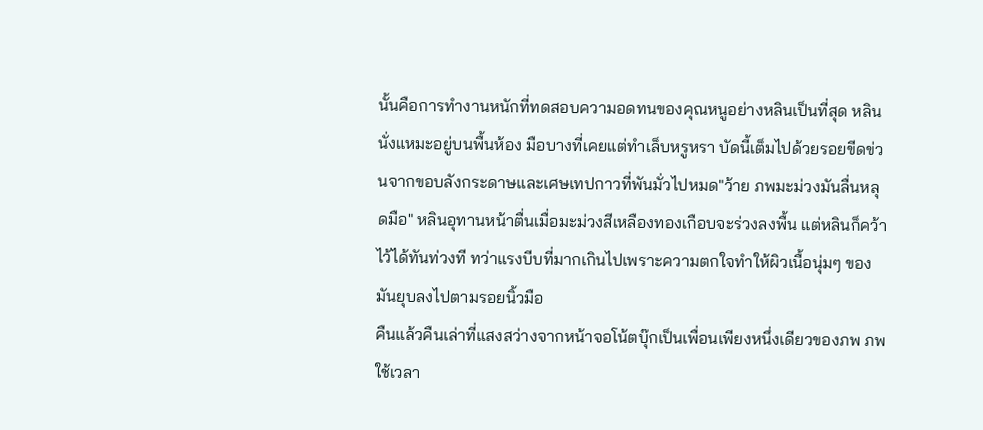นั้นคือการทำงานหนักที่ทดสอบความอดทนของคุณหนูอย่างหลินเป็นที่สุด หลินนั่งแหมะอยู่บนพื้นห้อง มือบางที่เคยแต่ทำเล็บหรูหรา บัดนี้เต็มไปด้วยรอยขีดข่วนจากขอบลังกระดาษและเศษเทปกาวที่พันมั่วไปหมด"ว้าย ภพมะม่วงมันลื่นหลุดมือ" หลินอุทานหน้าตื่นเมื่อมะม่วงสีเหลืองทองเกือบจะร่วงลงพื้น แต่หลินก็คว้าไว้ได้ทันท่วงที ทว่าแรงบีบที่มากเกินไปเพราะความตกใจทำให้ผิวเนื้อนุ่มๆ ของมันยุบลงไปตามรอยนิ้วมือ
คืนแล้วคืนเล่าที่แสงสว่างจากหน้าจอโน้ตบุ๊กเป็นเพื่อนเพียงหนึ่งเดียวของภพ ภพใช้เวลา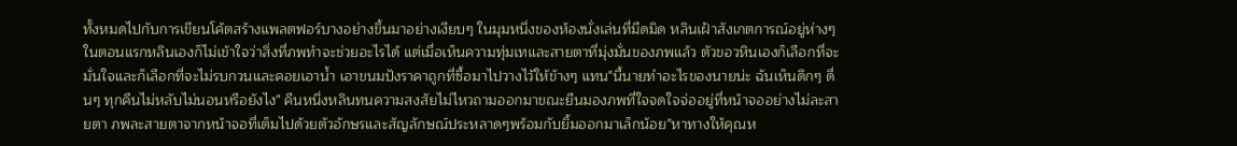ทั้งหมดไปกับการเขียนโค้ตสร้างแพลตฟอร์บางอย่างขึ้นมาอย่างเงียบๆ ในมุมหนึ่งของห้องนั่งเล่นที่มืดมิด หลินเฝ้าสังเกตการณ์อยู่ห่างๆ ในตอนแรกหลินเองก็ไม่เข้าใจว่าสิ่งที่ภพทำจะช่วยอะไรได้ แต่เมื่อเห็นความทุ่มเทและสายตาที่มุ่งมั่นของภพแล้ว ตัวขอวหินเองก็เลือกที่จะมั่นใจและก็เลือกที่จะไม่รบกวนและคอยเอาน้ำ เอาขนมปังราคาถูกที่ซื้อมาไปวางไว้ให้ข้างๆ แทน"นี้นายทำอะไรของนายน่ะ ฉันเห็นดึกๆ ดื่นๆ ทุกคืนไม่หลับไม่นอนหรือยังไง" คืนหนึ่งหลินทนความสงสัยไม่ไหวถามออกมาขณะยืนมองภพที่ใจจดใจจ่ออยู่ที่หน้าจออย่างไม่ละสายตา ภพละสายตาจากหน้าจอที่เต็มไปด้วยตัวอักษรและสัญลักษณ์ประหลาดๆพร้อมกับยิ้มออกมาเล็กน้อย"หาทางให้คุณห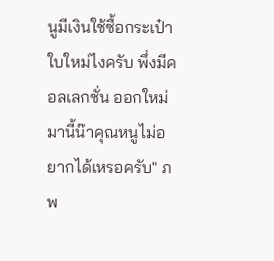นูมีเงินใช้ซื้อกระเป๋าใบใหม่ไงครับ พึ่งมีคอลเลกชั่น ออกใหม่มานี้น๊าคุณหนูไม่อยากได้เหรอครับ" ภพ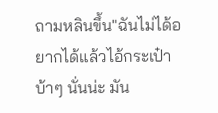ถามหลินขึ้น"ฉันไม่ได้อยากได้แล้วไอ้กระเป๋าบ้าๆ นั่นน่ะ มัน